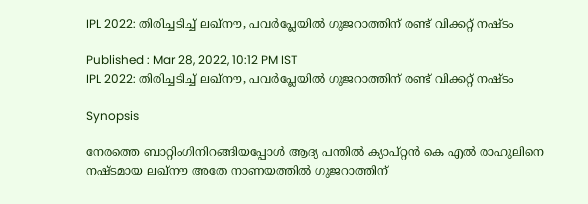IPL 2022: തിരിച്ചടിച്ച് ലഖ്നൗ, പവര്‍പ്ലേയില്‍ ഗുജറാത്തിന് രണ്ട് വിക്കറ്റ് നഷ്ടം

Published : Mar 28, 2022, 10:12 PM IST
IPL 2022: തിരിച്ചടിച്ച് ലഖ്നൗ, പവര്‍പ്ലേയില്‍ ഗുജറാത്തിന് രണ്ട് വിക്കറ്റ് നഷ്ടം

Synopsis

നേരത്തെ ബാറ്റിംഗിനിറങ്ങിയപ്പോള്‍ ആദ്യ പന്തില്‍ ക്യാപ്റ്റന്‍ കെ എല്‍ രാഹുലിനെ നഷ്ടമായ ലഖ്നൗ അതേ നാണയത്തില്‍ ഗുജറാത്തിന്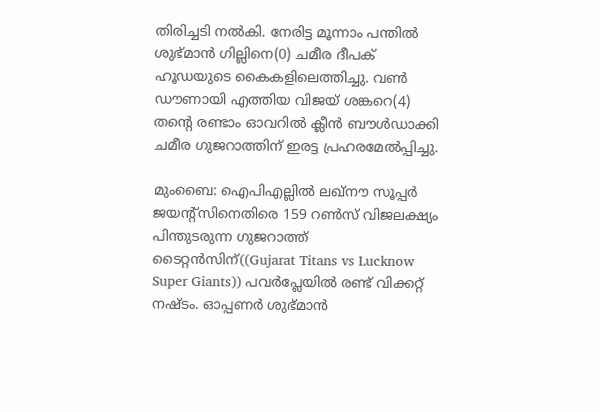തിരിച്ചടി നല്‍കി. നേരിട്ട മൂന്നാം പന്തില്‍ ശുഭ്മാന്‍ ഗില്ലിനെ(0) ചമീര ദീപക് ഹൂഡയുടെ കൈകളിലെത്തിച്ചു. വണ്‍ ഡൗണായി എത്തിയ വിജയ് ശങ്കറെ(4) തന്‍റെ രണ്ടാം ഓവറില്‍ ക്ലീന്‍ ബൗള്‍ഡാക്കി ചമീര ഗുജറാത്തിന് ഇരട്ട പ്രഹരമേല്‍പ്പിച്ചു.

മുംബൈ: ഐപിഎല്ലില്‍ ലഖ്‌നൗ സൂപ്പര്‍ ജയന്‍റ്സിനെതിരെ 159 റണ്‍സ് വിജലക്ഷ്യം പിന്തുടരുന്ന ഗുജറാത്ത് ടൈറ്റന്‍സിന്((Gujarat Titans vs Lucknow Super Giants)) പവര്‍പ്ലേയില്‍ രണ്ട് വിക്കറ്റ് നഷ്ടം. ഓപ്പണര്‍ ശുഭ്മാന്‍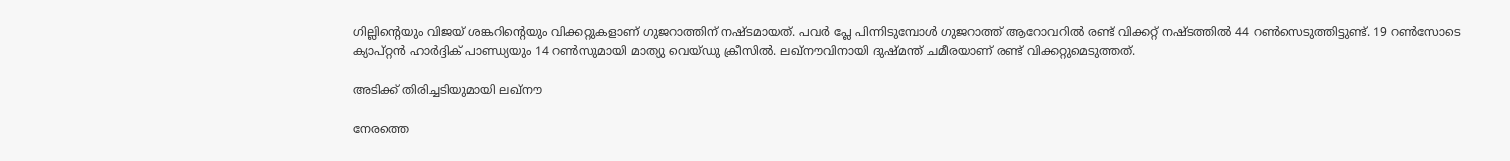ഗില്ലിന്‍റെയും വിജയ് ശങ്കറിന്‍റെയും വിക്കറ്റുകളാണ് ഗുജറാത്തിന് നഷ്ടമായത്. പവര്‍ പ്ലേ പിന്നിടുമ്പോള്‍ ഗുജറാത്ത് ആറോവറില്‍ രണ്ട് വിക്കറ്റ് നഷ്ടത്തില്‍ 44 റണ്‍സെടുത്തിട്ടുണ്ട്. 19 റണ്‍സോടെ ക്യാപ്റ്റന്‍ ഹാര്‍ദ്ദിക് പാണ്ഡ്യയും 14 റണ്‍സുമായി മാത്യു വെയ്ഡു ക്രീസില്‍. ലഖ്നൗവിനായി ദുഷ്മന്ത് ചമീരയാണ് രണ്ട് വിക്കറ്റുമെടുത്തത്.

അടിക്ക് തിരിച്ചടിയുമായി ലഖ്നൗ

നേരത്തെ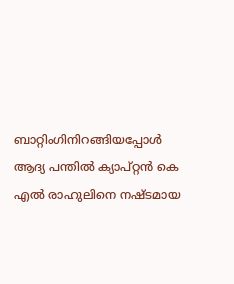ബാറ്റിംഗിനിറങ്ങിയപ്പോള്‍ ആദ്യ പന്തില്‍ ക്യാപ്റ്റന്‍ കെ എല്‍ രാഹുലിനെ നഷ്ടമായ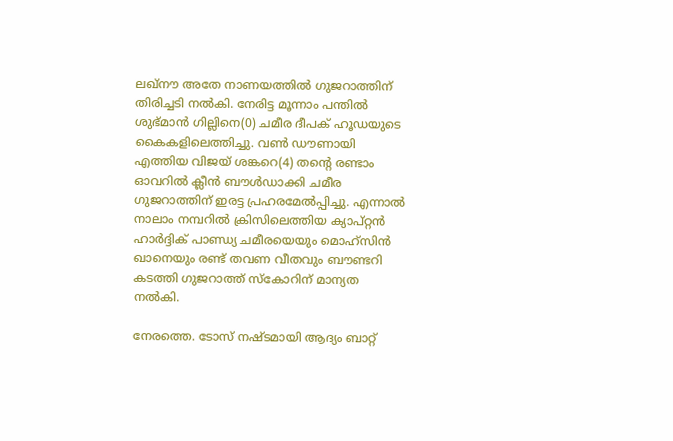ലഖ്നൗ അതേ നാണയത്തില്‍ ഗുജറാത്തിന് തിരിച്ചടി നല്‍കി. നേരിട്ട മൂന്നാം പന്തില്‍ ശുഭ്മാന്‍ ഗില്ലിനെ(0) ചമീര ദീപക് ഹൂഡയുടെ കൈകളിലെത്തിച്ചു. വണ്‍ ഡൗണായി എത്തിയ വിജയ് ശങ്കറെ(4) തന്‍റെ രണ്ടാം ഓവറില്‍ ക്ലീന്‍ ബൗള്‍ഡാക്കി ചമീര ഗുജറാത്തിന് ഇരട്ട പ്രഹരമേല്‍പ്പിച്ചു. എന്നാല്‍ നാലാം നമ്പറില്‍ ക്രിസിലെത്തിയ ക്യാപ്റ്റന്‍ ഹാര്‍ദ്ദിക് പാണ്ഡ്യ ചമീരയെയും മൊഹ്സിന്‍ ഖാനെയും രണ്ട് തവണ വീതവും ബൗണ്ടറി കടത്തി ഗുജറാത്ത് സ്കോറിന് മാന്യത നല്‍കി.

നേരത്തെ. ടോസ് നഷ്ടമായി ആദ്യം ബാറ്റ്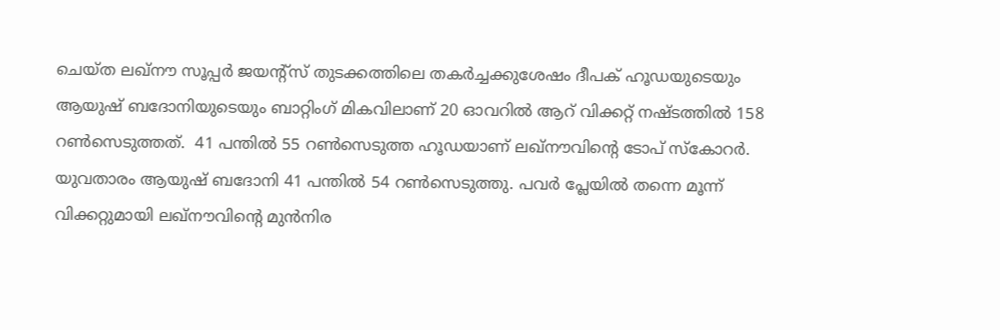ചെയ്ത ലഖ്‌നൗ സൂപ്പര്‍ ജയന്‍റ്സ് തുടക്കത്തിലെ തകര്‍ച്ചക്കുശേഷം ദീപക് ഹൂഡയുടെയും ആയുഷ് ബദോനിയുടെയും ബാറ്റിംഗ് മികവിലാണ് 20 ഓവറില്‍ ആറ് വിക്കറ്റ് നഷ്ടത്തില്‍ 158 റണ്‍സെടുത്തത്.  41 പന്തില്‍ 55 റണ്‍സെടുത്ത ഹൂഡയാണ് ലഖ്‌നൗവിന്‍റെ ടോപ് സ്കോറര്‍. യുവതാരം ആയുഷ് ബദോനി 41 പന്തില്‍ 54 റണ്‍സെടുത്തു. പവര്‍ പ്ലേയില്‍ തന്നെ മൂന്ന് വിക്കറ്റുമായി ലഖ്‌നൗവിന്‍റെ മുന്‍നിര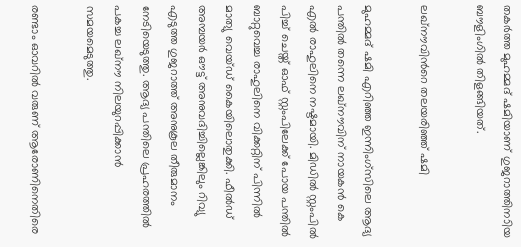തകര്‍ത്ത മുഹമ്മദ് ഷമിയാണ് ഗുജറാത്തിനാിയ ബൗളിംഗില്‍ തിളങ്ങിയത്.

ലഖ്നൗവിന്‍റെ തലയരിഞ്ഞ് ഷമി

മുഹമ്മദ് ഷമി എറിഞ്ഞ ഇന്നിംഗ്സിലെ ആദ്യ പന്തില്‍ തന്നെ ലഖ്നൗവിന് നായകന്‍ കെ എല്‍ രാഹുലിനെ നഷ്ടമായി. മിഡില്‍ സ്റ്റംപില്‍ പിച്ച് ചെയ്ത് ഓഫ് സ്റ്റംപിലേക്ക് പോയ പന്തില്‍ ബാറ്റുവെച്ച രാഹുലിനെ വിക്കറ്റിന് പിന്നില്‍ മാത്യു വെയ്ഡ് കൈയിലൊതുക്കി. ഫീല്‍ഡ് അമ്പയര്‍ ഔട്ട് അനുവദിച്ചില്ലെങ്കിലും റിവ്യു എടുത്ത ഗുജറാത്ത് അനുകൂല തീരുമാനം നേടിയെടുത്തു. ആദ്യ പന്തിലെ പ്രഹരത്തില്‍ പകച്ച ലഖ്‌നൗ നിലയുറപ്പിക്കാന്‍ സമയമെടുത്തു.

രണ്ടാം ഓവറില്‍ വരുണ് ആരോണിനെതിരെ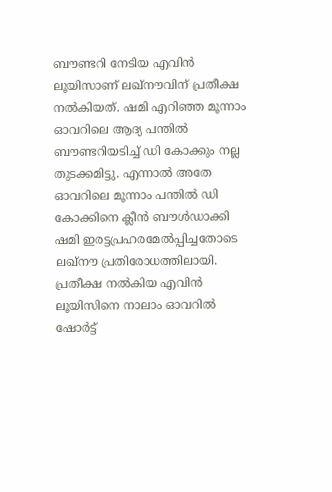ബൗണ്ടറി നേടിയ എവിന്‍ ലൂയിസാണ് ലഖ്‌നൗവിന് പ്രതീക്ഷ നല്‍കിയത്. ഷമി എറിഞ്ഞ മൂന്നാം ഓവറിലെ ആദ്യ പന്തില്‍ ബൗണ്ടറിയടിച്ച് ഡി കോക്കും നല്ല തുടക്കമിട്ടു. എന്നാല്‍ അതേ ഓവറിലെ മൂന്നാം പന്തില്‍ ഡി കോക്കിനെ ക്ലീന്‍ ബൗള്‍ഡാക്കി ഷമി ഇരട്ടപ്രഹരമേല്‍പ്പിച്ചതോടെ ലഖ്‌നൗ പ്രതിരോധത്തിലായി. പ്രതീക്ഷ നല്‍കിയ എവിന്‍ ലൂയിസിനെ നാലാം ഓവറില്‍ ഷോര്‍ട്ട്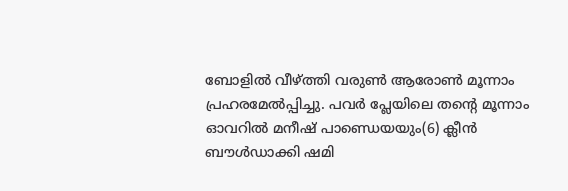ബോളില്‍ വീഴ്ത്തി വരുണ്‍ ആരോണ്‍ മൂന്നാം പ്രഹരമേല്‍പ്പിച്ചു. പവര്‍ പ്ലേയിലെ തന്‍റെ മൂന്നാം ഓവറില്‍ മനീഷ് പാണ്ഡെയയും(6) ക്ലീന്‍ ബൗള്‍ഡാക്കി ഷമി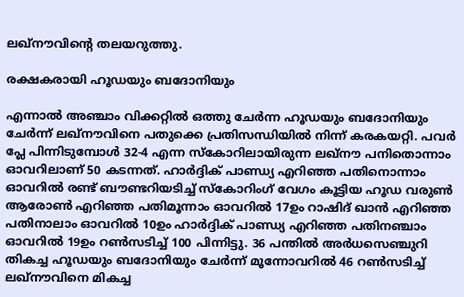ലഖ്‌നൗവിന്‍റെ തലയറുത്തു.

രക്ഷകരായി ഹൂഡയും ബദോനിയും

എന്നാല്‍ അഞ്ചാം വിക്കറ്റില്‍ ഒത്തു ചേര്‍ന്ന ഹൂഡയും ബദോനിയും ചേര്‍ന്ന് ലഖ്‌നൗവിനെ പതുക്കെ പ്രതിസന്ധിയില്‍ നിന്ന് കരകയറ്റി. പവര്‍ പ്ലേ പിന്നിടുമ്പോള്‍ 32-4 എന്ന സ്കോറിലായിരുന്ന ലഖ്‌നൗ പനിതൊന്നാം ഓവറിലാണ് 50 കടന്നത്. ഹാര്‍ദ്ദിക് പാണ്ഡ്യ എറിഞ്ഞ പതിനൊന്നാം ഓവറില്‍ രണ്ട് ബൗണ്ടറിയടിച്ച് സ്കോറിംഗ് വേഗം കൂട്ടിയ ഹൂഡ വരുണ്‍ ആരോണ്‍ എറിഞ്ഞ പതിമൂന്നാം ഓവറില്‍ 17ഉം റാഷിദ് ഖാന്‍ എറിഞ്ഞ പതിനാലാം ഓവറില്‍ 10ഉം ഹാര്‍ദ്ദിക് പാണ്ഡ്യ എറിഞ്ഞ പതിനഞ്ചാം ഓവറില്‍ 19ഉം റണ്‍സടിച്ച് 100 പിന്നിട്ടു. 36 പന്തില്‍ അര്‍ധസ‍െഞ്ചുറി തികച്ച ഹൂഡയും ബദോനിയും ചേര്‍ന്ന് മൂന്നോവറില്‍ 46 റണ്‍സടിച്ച് ലഖ്‌നൗവിനെ മികച്ച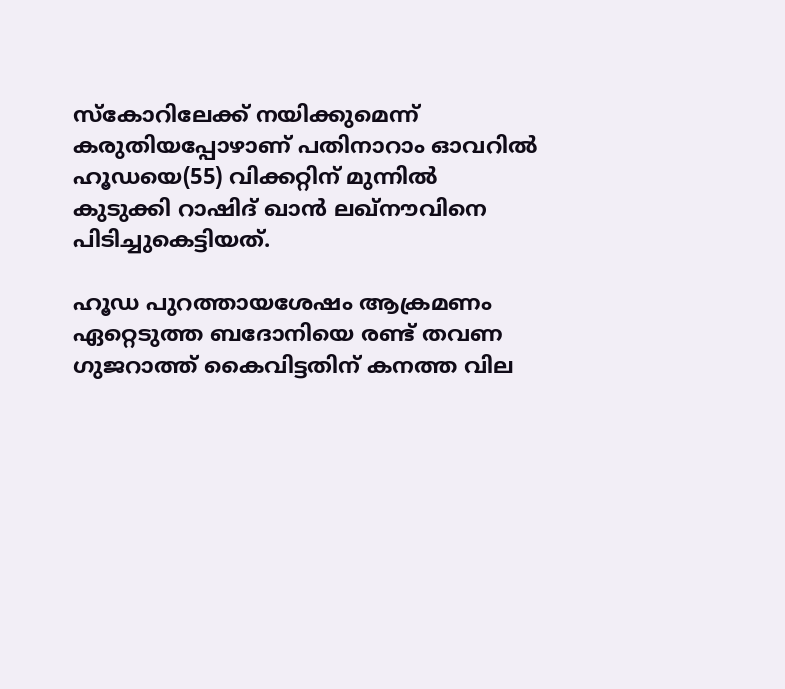സ്കോറിലേക്ക് നയിക്കുമെന്ന് കരുതിയപ്പോഴാണ് പതിനാറാം ഓവറില്‍ ഹൂഡയെ(55) വിക്കറ്റിന് മുന്നില്‍ കുടുക്കി റാഷിദ് ഖാന്‍ ലഖ്നൗവിനെ പിടിച്ചുകെട്ടിയത്.

ഹൂഡ പുറത്തായശേഷം ആക്രമണം ഏറ്റെടുത്ത ബദോനിയെ രണ്ട് തവണ ഗുജറാത്ത് കൈവിട്ടതിന് കനത്ത വില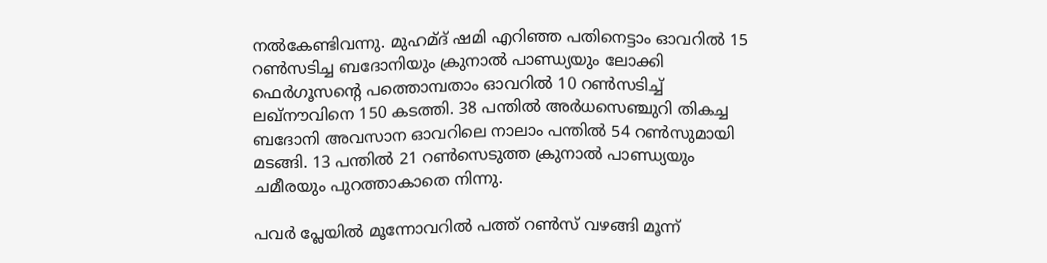നല്‍കേണ്ടിവന്നു. മുഹമ്ദ് ഷമി എറിഞ്ഞ പതിനെട്ടാം ഓവറില്‍ 15 റണ്‍സടിച്ച ബദോനിയും ക്രുനാല്‍ പാണ്ഡ്യയും ലോക്കി ഫെര്‍ഗൂസന്‍റെ പത്തൊമ്പതാം ഓവറില്‍ 10 റണ്‍സടിച്ച് ലഖ്നൗവിനെ 150 കടത്തി. 38 പന്തില്‍ അര്‍ധസെഞ്ചുറി തികച്ച ബദോനി അവസാന ഓവറിലെ നാലാം പന്തില്‍ 54 റണ്‍സുമായി മടങ്ങി. 13 പന്തില്‍ 21 റണ്‍സെടുത്ത ക്രുനാല്‍ പാണ്ഡ്യയും ചമീരയും പുറത്താകാതെ നിന്നു.

പവര്‍ പ്ലേയില്‍ മൂന്നോവറില്‍ പത്ത് റണ്‍സ് വഴങ്ങി മൂന്ന്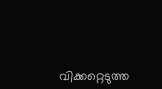വിക്കറ്റെടുത്ത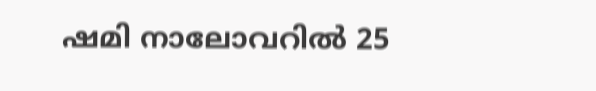ഷമി നാലോവറില്‍ 25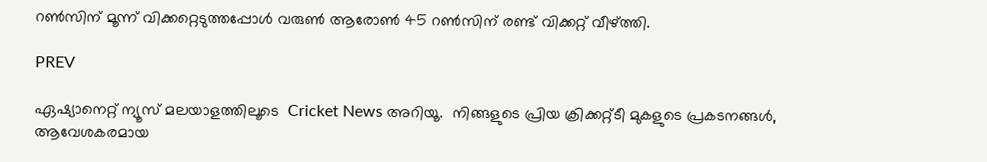റണ്‍സിന് മൂന്ന് വിക്കറ്റെടുത്തപ്പോള്‍ വരുണ്‍ ആരോണ്‍ 45 റണ്‍സിന് രണ്ട് വിക്കറ്റ് വീഴ്ത്തി.

PREV

ഏഷ്യാനെറ്റ് ന്യൂസ് മലയാളത്തിലൂടെ  Cricket News അറിയൂ.  നിങ്ങളുടെ പ്രിയ ക്രിക്കറ്റ്ടീ മുകളുടെ പ്രകടനങ്ങൾ, ആവേശകരമായ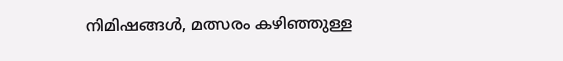നിമിഷങ്ങൾ, മത്സരം കഴിഞ്ഞുള്ള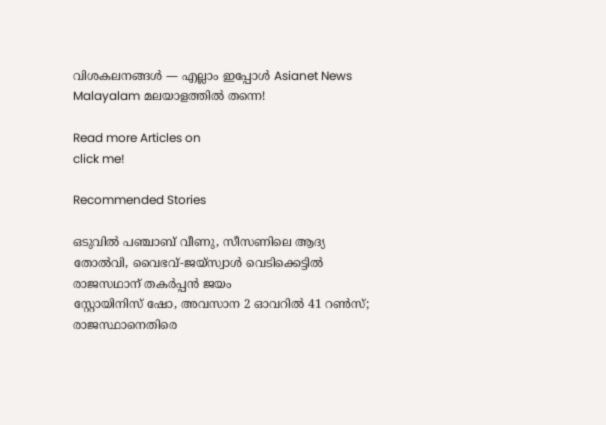വിശകലനങ്ങൾ — എല്ലാം ഇപ്പോൾ Asianet News Malayalam മലയാളത്തിൽ തന്നെ!

Read more Articles on
click me!

Recommended Stories

ഒടുവില്‍ പഞ്ചാബ് വീണു, സീസണിലെ ആദ്യ തോല്‍വി, വൈഭവ്-ജയ്സ്വാള്‍ വെടിക്കെട്ടില്‍ രാജസഥാന് തകര്‍പ്പൻ ജയം
സ്റ്റോയിനിസ് ഷോ, അവസാന 2 ഓവറിൽ 41 റൺസ്; രാജസ്ഥാനെതിരെ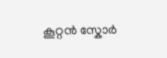കൂറ്റൻ സ്കോർ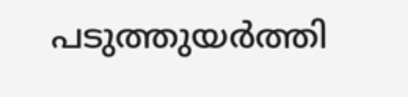പടുത്തുയർത്തി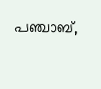പഞ്ചാബ്,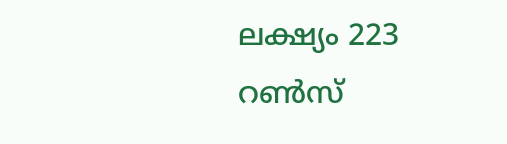ലക്ഷ്യം 223 റണ്‍സ്